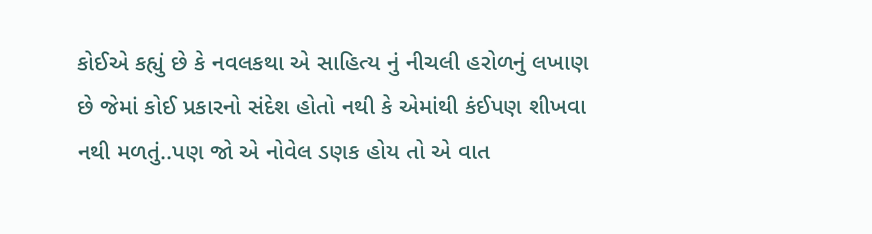કોઈએ કહ્યું છે કે નવલકથા એ સાહિત્ય નું નીચલી હરોળનું લખાણ છે જેમાં કોઈ પ્રકારનો સંદેશ હોતો નથી કે એમાંથી કંઈપણ શીખવા નથી મળતું..પણ જો એ નોવેલ ડણક હોય તો એ વાત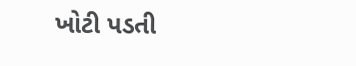ખોટી પડતી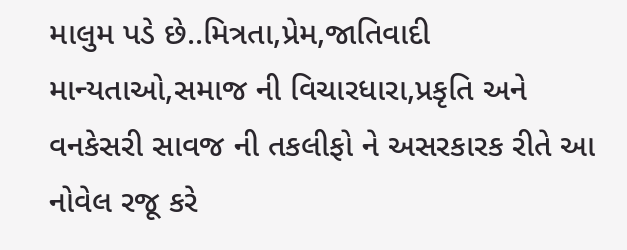માલુમ પડે છે..મિત્રતા,પ્રેમ,જાતિવાદી માન્યતાઓ,સમાજ ની વિચારધારા,પ્રકૃતિ અને વનકેસરી સાવજ ની તકલીફો ને અસરકારક રીતે આ નોવેલ રજૂ કરે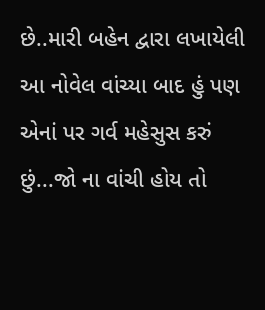છે..મારી બહેન દ્વારા લખાયેલી આ નોવેલ વાંચ્યા બાદ હું પણ એનાં પર ગર્વ મહેસુસ કરું છું...જો ના વાંચી હોય તો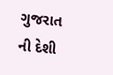ગુજરાત ની દેશી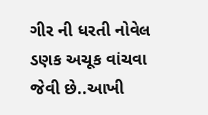ગીર ની ધરતી નોવેલ ડણક અચૂક વાંચવા જેવી છે..આખી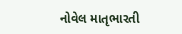નોવેલ માતૃભારતી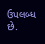ઉપલબ્ધ છે.